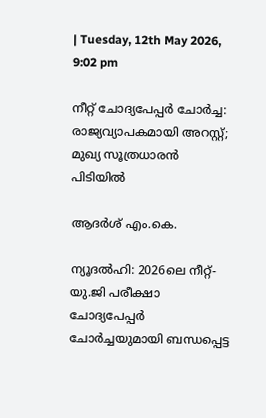| Tuesday, 12th May 2026, 9:02 pm

നീറ്റ് ചോദ്യപേപ്പര്‍ ചോര്‍ച്ച: രാജ്യവ്യാപകമായി അറസ്റ്റ്; മുഖ്യ സൂത്രധാരന്‍ പിടിയില്‍

ആദര്‍ശ് എം.കെ.

ന്യൂദല്‍ഹി: 2026ലെ നീറ്റ്-യു.ജി പരീക്ഷാ ചോദ്യപേപ്പര്‍ ചോര്‍ച്ചയുമായി ബന്ധപ്പെട്ട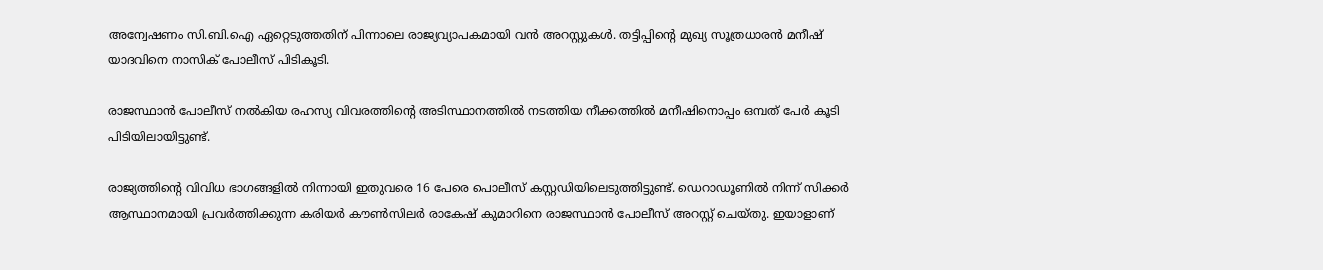അന്വേഷണം സി.ബി.ഐ ഏറ്റെടുത്തതിന് പിന്നാലെ രാജ്യവ്യാപകമായി വന്‍ അറസ്റ്റുകള്‍. തട്ടിപ്പിന്റെ മുഖ്യ സൂത്രധാരന്‍ മനീഷ് യാദവിനെ നാസിക് പോലീസ് പിടികൂടി.

രാജസ്ഥാന്‍ പോലീസ് നല്‍കിയ രഹസ്യ വിവരത്തിന്റെ അടിസ്ഥാനത്തില്‍ നടത്തിയ നീക്കത്തില്‍ മനീഷിനൊപ്പം ഒമ്പത് പേര്‍ കൂടി പിടിയിലായിട്ടുണ്ട്.

രാജ്യത്തിന്റെ വിവിധ ഭാഗങ്ങളില്‍ നിന്നായി ഇതുവരെ 16 പേരെ പൊലീസ് കസ്റ്റഡിയിലെടുത്തിട്ടുണ്ട്. ഡെറാഡൂണില്‍ നിന്ന് സിക്കര്‍ ആസ്ഥാനമായി പ്രവര്‍ത്തിക്കുന്ന കരിയര്‍ കൗണ്‍സിലര്‍ രാകേഷ് കുമാറിനെ രാജസ്ഥാന്‍ പോലീസ് അറസ്റ്റ് ചെയ്തു. ഇയാളാണ്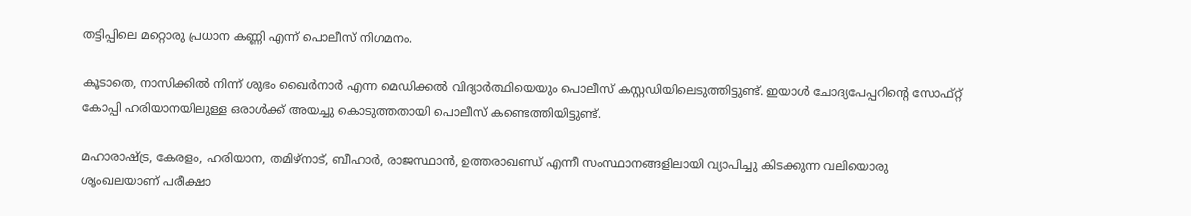തട്ടിപ്പിലെ മറ്റൊരു പ്രധാന കണ്ണി എന്ന് പൊലീസ് നിഗമനം.

കൂടാതെ, നാസിക്കില്‍ നിന്ന് ശുഭം ഖൈര്‍നാര്‍ എന്ന മെഡിക്കല്‍ വിദ്യാര്‍ത്ഥിയെയും പൊലീസ് കസ്റ്റഡിയിലെടുത്തിട്ടുണ്ട്. ഇയാള്‍ ചോദ്യപേപ്പറിന്റെ സോഫ്റ്റ് കോപ്പി ഹരിയാനയിലുള്ള ഒരാള്‍ക്ക് അയച്ചു കൊടുത്തതായി പൊലീസ് കണ്ടെത്തിയിട്ടുണ്ട്.

മഹാരാഷ്ട്ര, കേരളം, ഹരിയാന, തമിഴ്നാട്, ബീഹാര്‍, രാജസ്ഥാന്‍, ഉത്തരാഖണ്ഡ് എന്നീ സംസ്ഥാനങ്ങളിലായി വ്യാപിച്ചു കിടക്കുന്ന വലിയൊരു ശൃംഖലയാണ് പരീക്ഷാ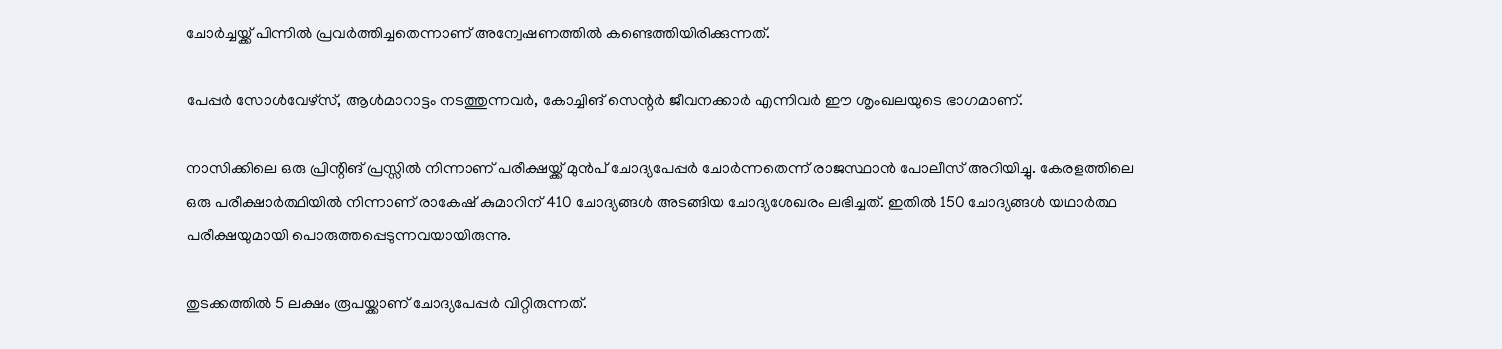ചോര്‍ച്ചയ്ക്ക് പിന്നില്‍ പ്രവര്‍ത്തിച്ചതെന്നാണ് അന്വേഷണത്തില്‍ കണ്ടെത്തിയിരിക്കുന്നത്.

പേപ്പര്‍ സോള്‍വേഴ്‌സ്, ആള്‍മാറാട്ടം നടത്തുന്നവര്‍, കോച്ചിങ് സെന്റര്‍ ജീവനക്കാര്‍ എന്നിവര്‍ ഈ ശൃംഖലയുടെ ഭാഗമാണ്.

നാസിക്കിലെ ഒരു പ്രിന്റിങ് പ്രസ്സില്‍ നിന്നാണ് പരീക്ഷയ്ക്ക് മുന്‍പ് ചോദ്യപേപ്പര്‍ ചോര്‍ന്നതെന്ന് രാജസ്ഥാന്‍ പോലീസ് അറിയിച്ചു. കേരളത്തിലെ ഒരു പരീക്ഷാര്‍ത്ഥിയില്‍ നിന്നാണ് രാകേഷ് കുമാറിന് 410 ചോദ്യങ്ങള്‍ അടങ്ങിയ ചോദ്യശേഖരം ലഭിച്ചത്. ഇതില്‍ 150 ചോദ്യങ്ങള്‍ യഥാര്‍ത്ഥ പരീക്ഷയുമായി പൊരുത്തപ്പെടുന്നവയായിരുന്നു.

തുടക്കത്തില്‍ 5 ലക്ഷം രൂപയ്ക്കാണ് ചോദ്യപേപ്പര്‍ വിറ്റിരുന്നത്.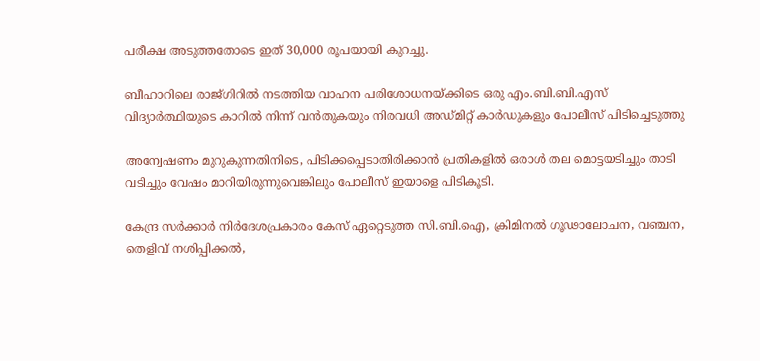പരീക്ഷ അടുത്തതോടെ ഇത് 30,000 രൂപയായി കുറച്ചു.

ബീഹാറിലെ രാജ്ഗിറില്‍ നടത്തിയ വാഹന പരിശോധനയ്ക്കിടെ ഒരു എം.ബി.ബി.എസ് വിദ്യാര്‍ത്ഥിയുടെ കാറില്‍ നിന്ന് വന്‍തുകയും നിരവധി അഡ്മിറ്റ് കാര്‍ഡുകളും പോലീസ് പിടിച്ചെടുത്തു

അന്വേഷണം മുറുകുന്നതിനിടെ, പിടിക്കപ്പെടാതിരിക്കാന്‍ പ്രതികളില്‍ ഒരാള്‍ തല മൊട്ടയടിച്ചും താടി വടിച്ചും വേഷം മാറിയിരുന്നുവെങ്കിലും പോലീസ് ഇയാളെ പിടികൂടി.

കേന്ദ്ര സര്‍ക്കാര്‍ നിര്‍ദേശപ്രകാരം കേസ് ഏറ്റെടുത്ത സി.ബി.ഐ, ക്രിമിനല്‍ ഗൂഢാലോചന, വഞ്ചന, തെളിവ് നശിപ്പിക്കല്‍,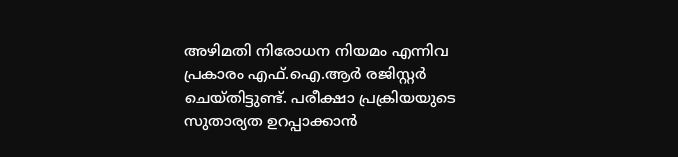അഴിമതി നിരോധന നിയമം എന്നിവ പ്രകാരം എഫ്.ഐ.ആര്‍ രജിസ്റ്റര്‍ ചെയ്തിട്ടുണ്ട്. പരീക്ഷാ പ്രക്രിയയുടെ സുതാര്യത ഉറപ്പാക്കാന്‍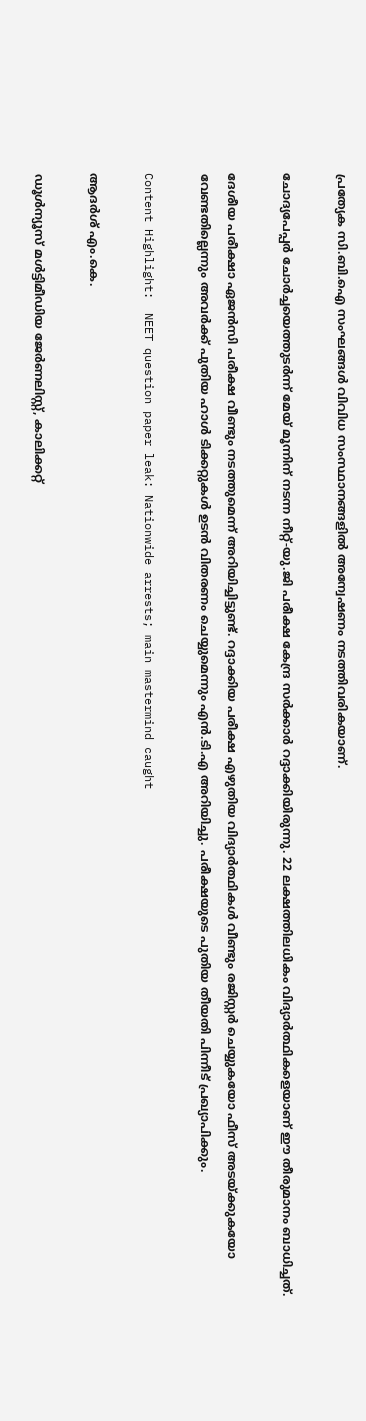പ്രത്യേക സി.ബി.ഐ സംഘങ്ങള്‍ വിവിധ സംസ്ഥാനങ്ങളില്‍ അന്വേഷണം നടത്തിവരികയാണ്.

ചോദ്യപേപ്പര്‍ ചോര്‍ച്ചയെത്തുടര്‍ന്ന് മേയ് മൂന്നിന് നടന്ന നീറ്റ്-യു.ജി പരീക്ഷ കേന്ദ്ര സര്‍ക്കാര്‍ റദ്ദാക്കിയിരുന്നു. 22 ലക്ഷത്തിലധികം വിദ്യാര്‍ത്ഥികളെയാണ് ഈ തീരുമാനം ബാധിച്ചത്.

ദേശീയ പരീക്ഷാ ഏജന്‍സി പരീക്ഷ വീണ്ടും നടത്തുമെന്ന് അറിയിച്ചിട്ടുണ്ട്. റദ്ദാക്കിയ പരീക്ഷ എഴുതിയ വിദ്യാര്‍ത്ഥികള്‍ വീണ്ടും രജിസ്റ്റര്‍ ചെയ്യുകയോ ഫീസ് അടയ്ക്കുകയോ വേണ്ടതില്ലെന്നും അവര്‍ക്ക് പുതിയ ഹാള്‍ ടിക്കറ്റുകള്‍ ഉടന്‍ വിതരണം ചെയ്യുമെന്നും എന്‍.ടി.എ അറിയിച്ചു. പരീക്ഷയുടെ പുതിയ തീയതി പിന്നീട് പ്രഖ്യാപിക്കും.

Content Highlight:  NEET question paper leak: Nationwide arrests; main mastermind caught

ആദര്‍ശ് എം.കെ.

ഡൂള്‍ന്യൂസ് മള്‍ട്ടിമീഡിയ ജേര്‍ണലിസ്റ്റ്, കാലിക്കറ്റ്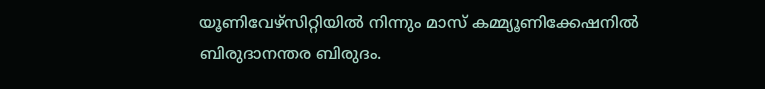യൂണിവേഴ്സിറ്റിയില്‍ നിന്നും മാസ് കമ്മ്യൂണിക്കേഷനില്‍ ബിരുദാനന്തര ബിരുദം.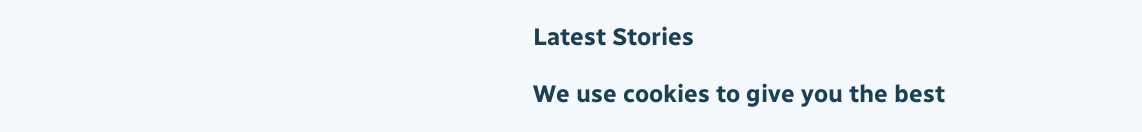Latest Stories

We use cookies to give you the best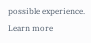possible experience. Learn more